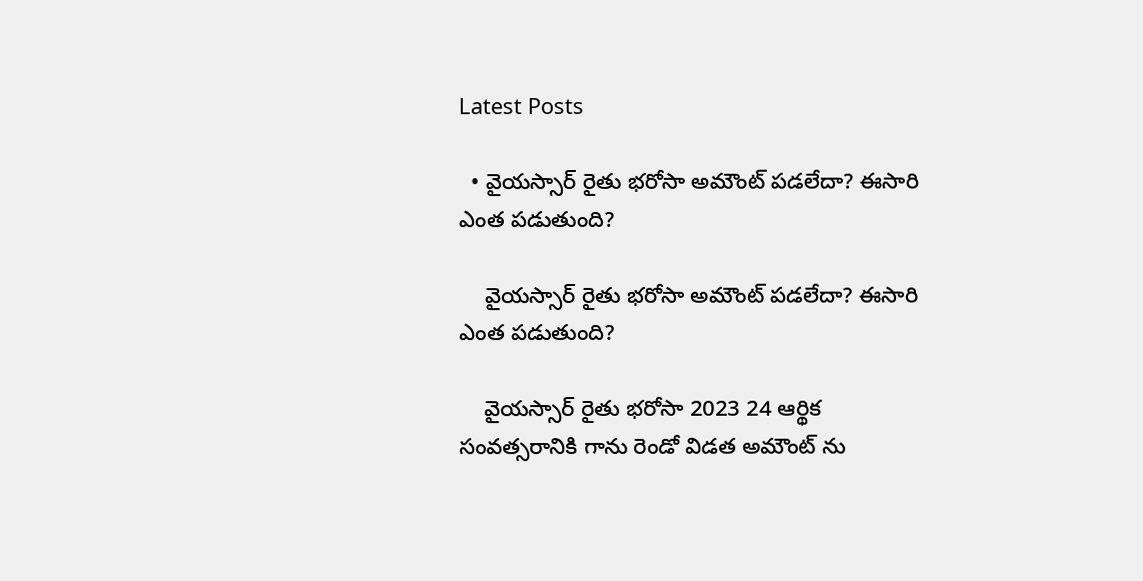Latest Posts

  • వైయస్సార్ రైతు భరోసా అమౌంట్ పడలేదా? ఈసారి ఎంత పడుతుంది?

    వైయస్సార్ రైతు భరోసా అమౌంట్ పడలేదా? ఈసారి ఎంత పడుతుంది?

    వైయస్సార్ రైతు భరోసా 2023 24 ఆర్థిక సంవత్సరానికి గాను రెండో విడత అమౌంట్ ను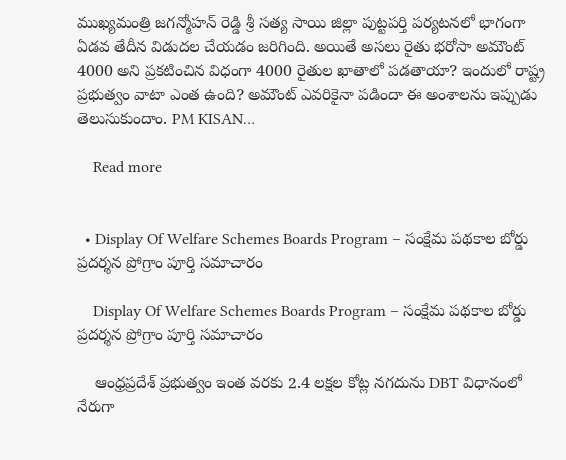ముఖ్యమంత్రి జగన్మోహన్ రెడ్డి శ్రీ సత్య సాయి జిల్లా పుట్టపర్తి పర్యటనలో భాగంగా ఏడవ తేదీన విడుదల చేయడం జరిగింది. అయితే అసలు రైతు భరోసా అమౌంట్ 4000 అని ప్రకటించిన విధంగా 4000 రైతుల ఖాతాలో పడతాయా? ఇందులో రాష్ట్ర ప్రభుత్వం వాటా ఎంత ఉంది? అమౌంట్ ఎవరికైనా పడిందా ఈ అంశాలను ఇప్పుడు తెలుసుకుందాం. PM KISAN…

    Read more


  • Display Of Welfare Schemes Boards Program – సంక్షేమ పథకాల బోర్డు ప్రదర్శన ప్రోగ్రాం పూర్తి సమాచారం

    Display Of Welfare Schemes Boards Program – సంక్షేమ పథకాల బోర్డు ప్రదర్శన ప్రోగ్రాం పూర్తి సమాచారం

    ఆంధ్రప్రదేశ్ ప్రభుత్వం ఇంత వరకు 2.4 లక్షల కోట్ల నగదును DBT విధానంలో నేరుగా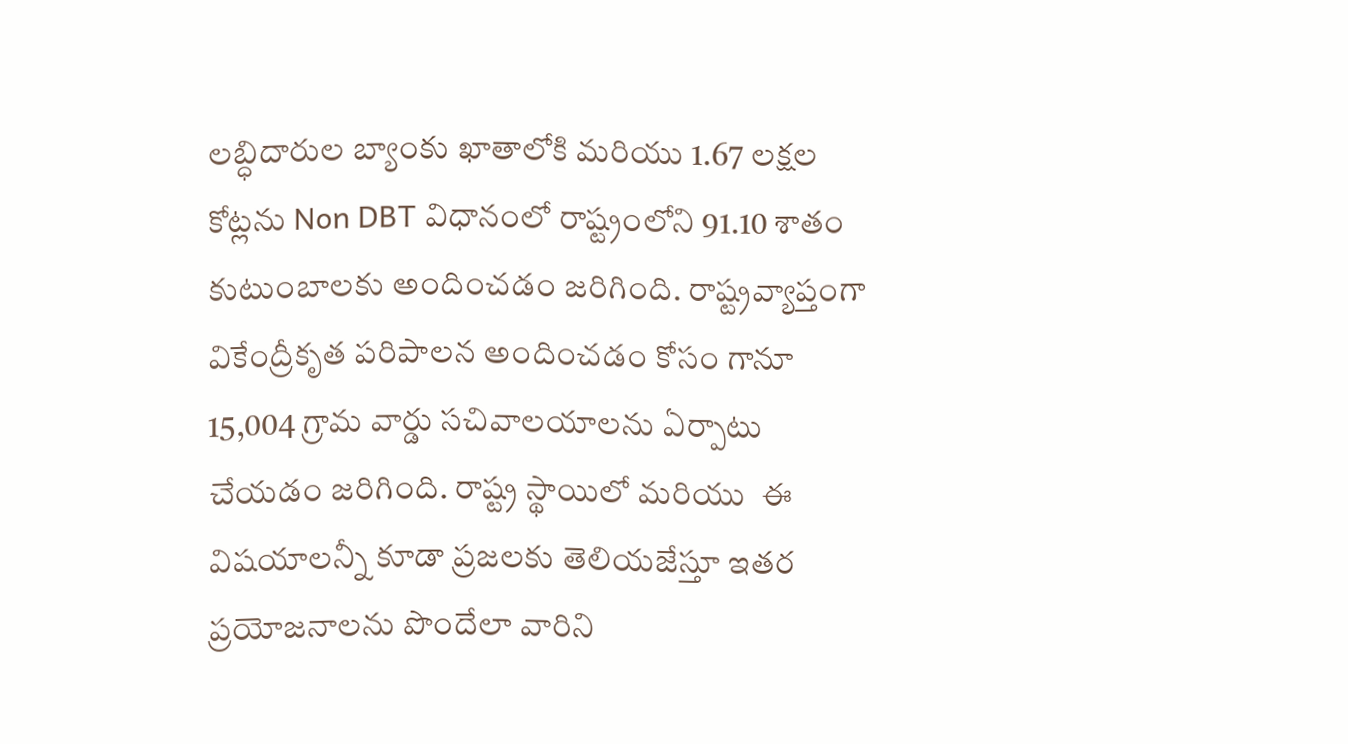లబ్ధిదారుల బ్యాంకు ఖాతాలోకి మరియు 1.67 లక్షల కోట్లను Non DBT విధానంలో రాష్ట్రంలోని 91.10 శాతం కుటుంబాలకు అందించడం జరిగింది. రాష్ట్రవ్యాప్తంగా వికేంద్రీకృత పరిపాలన అందించడం కోసం గానూ 15,004 గ్రామ వార్డు సచివాలయాలను ఏర్పాటు చేయడం జరిగింది. రాష్ట్ర స్థాయిలో మరియు  ఈ విషయాలన్నీ కూడా ప్రజలకు తెలియజేస్తూ ఇతర ప్రయోజనాలను పొందేలా వారిని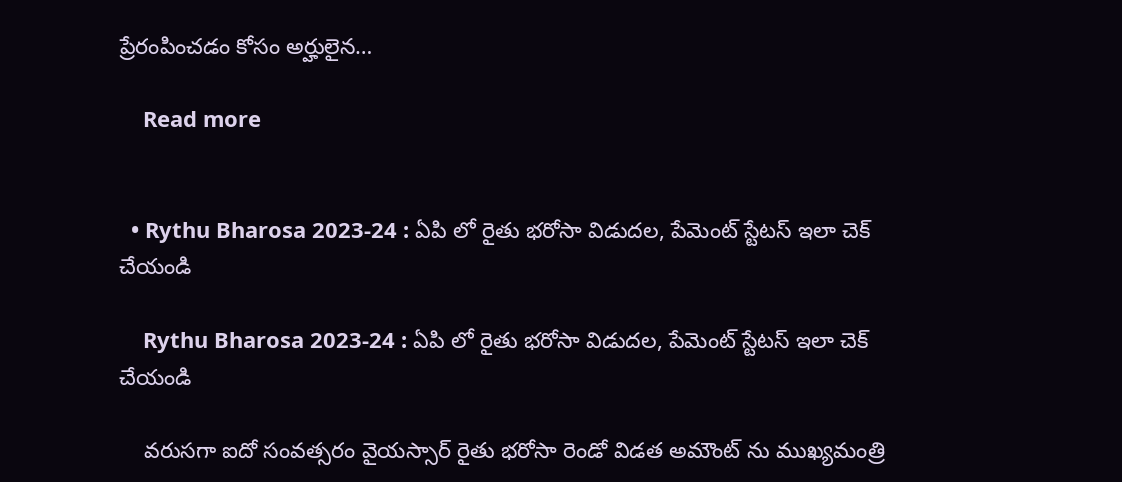ప్రేరంపించడం కోసం అర్హులైన…

    Read more


  • Rythu Bharosa 2023-24 : ఏపి లో రైతు భరోసా విడుదల, పేమెంట్ స్టేటస్ ఇలా చెక్ చేయండి

    Rythu Bharosa 2023-24 : ఏపి లో రైతు భరోసా విడుదల, పేమెంట్ స్టేటస్ ఇలా చెక్ చేయండి

    వరుసగా ఐదో సంవత్సరం వైయస్సార్ రైతు భరోసా రెండో విడత అమౌంట్ ను ముఖ్యమంత్రి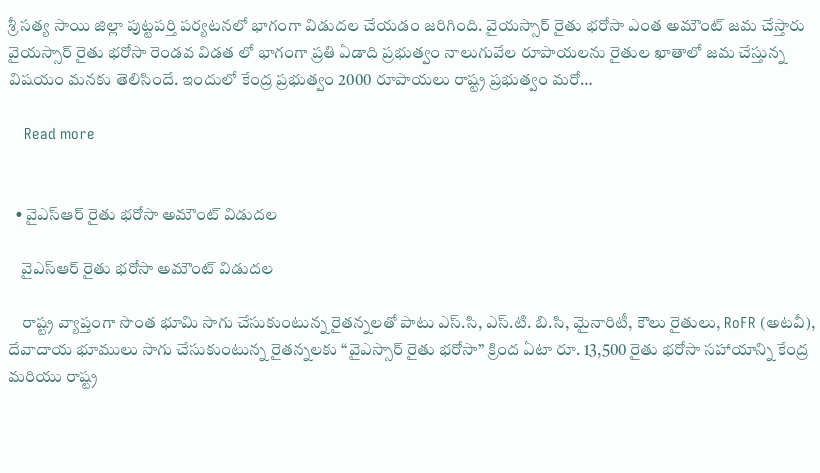శ్రీ సత్య సాయి జిల్లా పుట్టపర్తి పర్యటనలో భాగంగా విడుదల చేయడం జరిగింది. వైయస్సార్ రైతు భరోసా ఎంత అమౌంట్ జమ చేస్తారు వైయస్సార్ రైతు భరోసా రెండవ విడత లో భాగంగా ప్రతి ఏడాది ప్రభుత్వం నాలుగువేల రూపాయలను రైతుల ఖాతాలో జమ చేస్తున్న విషయం మనకు తెలిసిందే. ఇందులో కేంద్ర ప్రభుత్వం 2000 రూపాయలు రాష్ట్ర ప్రభుత్వం మరో…

    Read more


  • వైఎస్ఆర్ రైతు భరోసా అమౌంట్ విడుదల

    వైఎస్ఆర్ రైతు భరోసా అమౌంట్ విడుదల

    రాష్ట్ర వ్యాప్తంగా సొంత భూమి సాగు చేసుకుంటున్న రైతన్నలతో పాటు ఎస్.సి, ఎస్.టి. బి.సి, మైనారిటీ, కౌలు రైతులు, RoFR (అటవీ), దేవాదాయ భూములు సాగు చేసుకుంటున్న రైతన్నలకు “వైఎస్సార్ రైతు భరోసా” క్రింద ఏటా రూ. 13,500 రైతు భరోసా సహాయాన్ని కేంద్ర మరియు రాష్ట్ర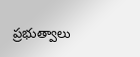ప్రభుత్వాలు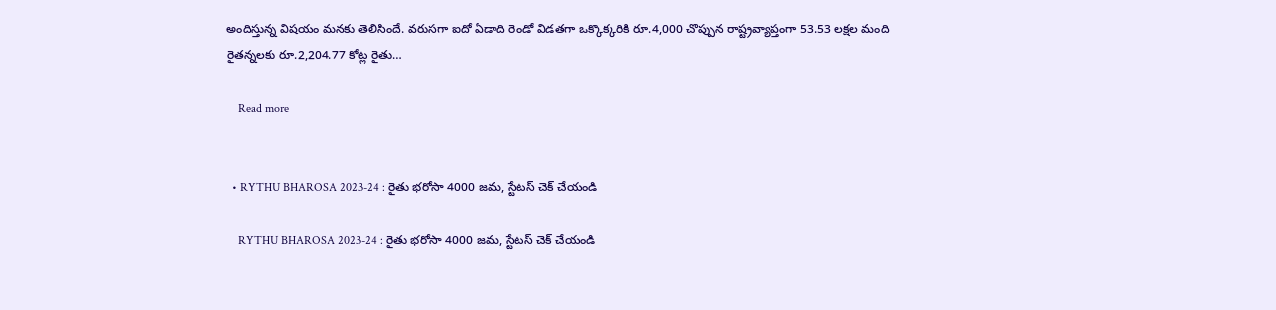అందిస్తున్న విషయం మనకు తెలిసిందే. వరుసగా ఐదో ఏడాది రెండో విడతగా ఒక్కొక్కరికి రూ.4,000 చొప్పున రాష్ట్రవ్యాప్తంగా 53.53 లక్షల మంది రైతన్నలకు రూ.2,204.77 కోట్ల రైతు…

    Read more


  • RYTHU BHAROSA 2023-24 : రైతు భరోసా 4000 జమ, స్టేటస్ చెక్ చేయండి

    RYTHU BHAROSA 2023-24 : రైతు భరోసా 4000 జమ, స్టేటస్ చెక్ చేయండి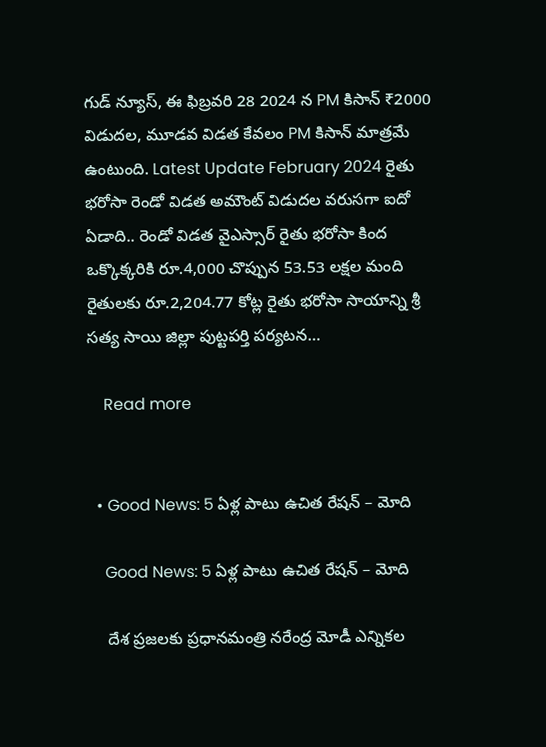గుడ్ న్యూస్, ఈ ఫిబ్రవరి 28 2024 న PM కిసాన్ ₹2000  విడుదల, మూడవ విడత కేవలం PM కిసాన్ మాత్రమే ఉంటుంది. Latest Update February 2024 రైతు భరోసా రెండో విడత అమౌంట్ విడుదల వరుసగా ఐదో ఏడాది.. రెండో విడత వైఎస్సార్ రైతు భరోసా కింద  ఒక్కొక్కరికి రూ.4,000 చొప్పున 53.53 లక్షల మంది రైతులకు రూ.2,204.77 కోట్ల రైతు భరోసా సాయాన్ని శ్రీ సత్య సాయి జిల్లా పుట్టపర్తి పర్యటన…

    Read more


  • Good News: 5 ఏళ్ల పాటు ఉచిత రేషన్ – మోది

    Good News: 5 ఏళ్ల పాటు ఉచిత రేషన్ – మోది

    దేశ ప్రజలకు ప్రధానమంత్రి నరేంద్ర మోడీ ఎన్నికల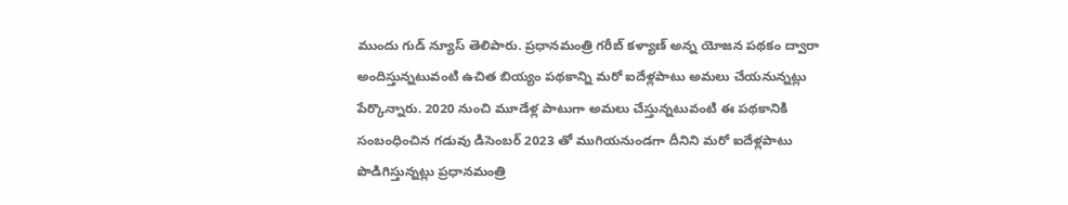ముందు గుడ్ న్యూస్ తెలిపారు. ప్రధానమంత్రి గరీబ్ కళ్యాణ్ అన్న యోజన పథకం ద్వారా అందిస్తున్నటువంటి ఉచిత బియ్యం పథకాన్ని మరో ఐదేళ్లపాటు అమలు చేయనున్నట్లు పేర్కొన్నారు. 2020 నుంచి మూడేళ్ల పాటుగా అమలు చేస్తున్నటువంటి ఈ పథకానికి సంబంధించిన గడువు డిసెంబర్ 2023 తో ముగియనుండగా దీనిని మరో ఐదేళ్లపాటు పొడిగిస్తున్నట్లు ప్రధానమంత్రి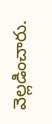వెల్లడించారు.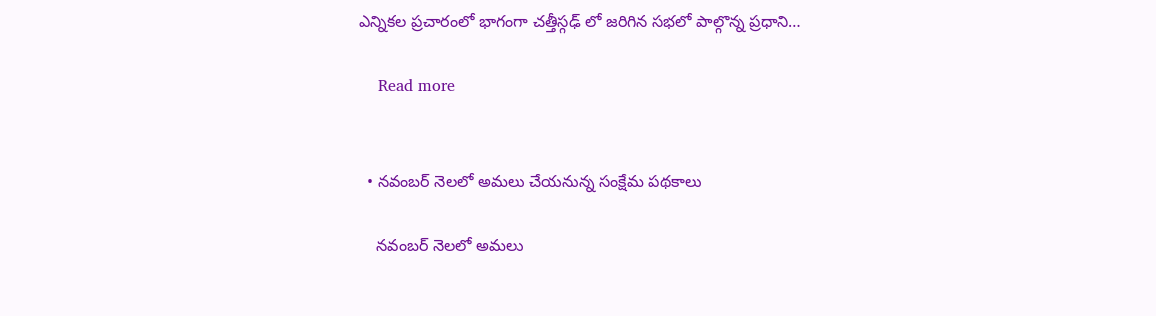ఎన్నికల ప్రచారంలో భాగంగా చత్తీస్గఢ్ లో జరిగిన సభలో పాల్గొన్న ప్రధాని…

    Read more


  • నవంబర్ నెలలో అమలు చేయనున్న సంక్షేమ పథకాలు

    నవంబర్ నెలలో అమలు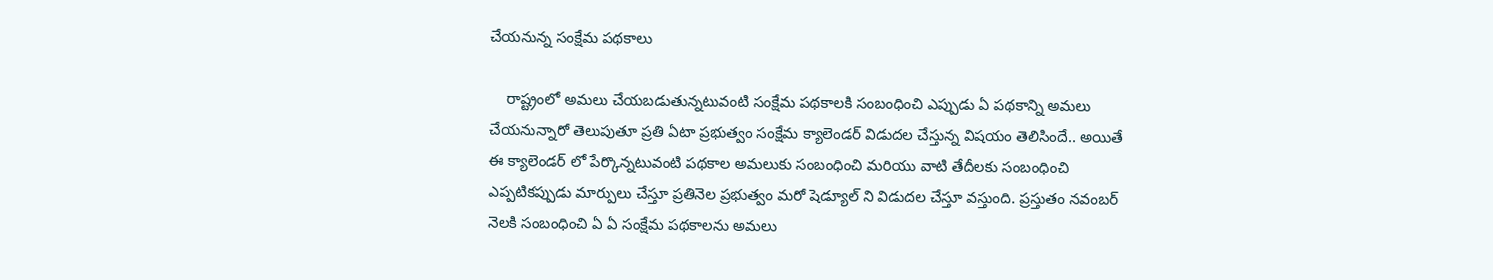చేయనున్న సంక్షేమ పథకాలు

    రాష్ట్రంలో అమలు చేయబడుతున్నటువంటి సంక్షేమ పథకాలకి సంబంధించి ఎప్పుడు ఏ పథకాన్ని అమలు చేయనున్నారో తెలుపుతూ ప్రతి ఏటా ప్రభుత్వం సంక్షేమ క్యాలెండర్ విడుదల చేస్తున్న విషయం తెలిసిందే.. అయితే ఈ క్యాలెండర్ లో పేర్కొన్నటువంటి పథకాల అమలుకు సంబంధించి మరియు వాటి తేదీలకు సంబంధించి ఎప్పటికప్పుడు మార్పులు చేస్తూ ప్రతినెల ప్రభుత్వం మరో షెడ్యూల్ ని విడుదల చేస్తూ వస్తుంది. ప్రస్తుతం నవంబర్ నెలకి సంబంధించి ఏ ఏ సంక్షేమ పథకాలను అమలు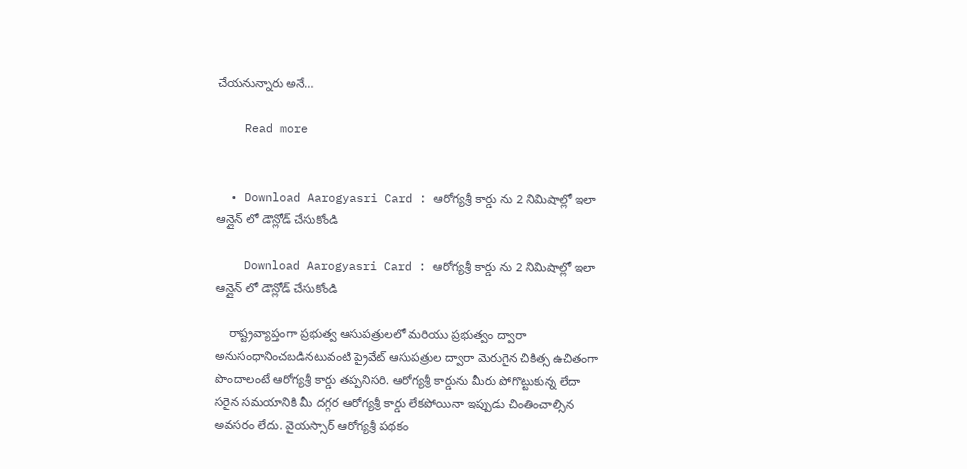చేయనున్నారు అనే…

    Read more


  • Download Aarogyasri Card : ఆరోగ్యశ్రీ కార్డు ను 2 నిమిషాల్లో ఇలా ఆన్లైన్ లో డౌన్లోడ్ చేసుకోండి

    Download Aarogyasri Card : ఆరోగ్యశ్రీ కార్డు ను 2 నిమిషాల్లో ఇలా ఆన్లైన్ లో డౌన్లోడ్ చేసుకోండి

    రాష్ట్రవ్యాప్తంగా ప్రభుత్వ ఆసుపత్రులలో మరియు ప్రభుత్వం ద్వారా అనుసంధానించబడినటువంటి ప్రైవేట్ ఆసుపత్రుల ద్వారా మెరుగైన చికిత్స ఉచితంగా పొందాలంటే ఆరోగ్యశ్రీ కార్డు తప్పనిసరి. ఆరోగ్యశ్రీ కార్డును మీరు పోగొట్టుకున్న లేదా సరైన సమయానికి మీ దగ్గర ఆరోగ్యశ్రీ కార్డు లేకపోయినా ఇప్పుడు చింతించాల్సిన అవసరం లేదు. వైయస్సార్ ఆరోగ్యశ్రీ పథకం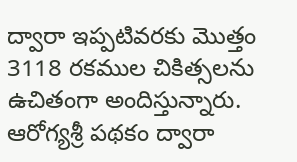ద్వారా ఇప్పటివరకు మొత్తం 3118 రకముల చికిత్సలను ఉచితంగా అందిస్తున్నారు. ఆరోగ్యశ్రీ పథకం ద్వారా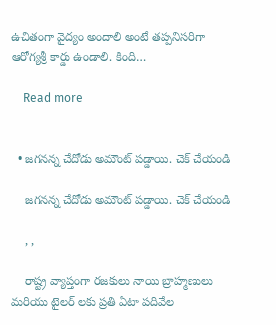ఉచితంగా వైద్యం అందాలి అంటే తప్పనిసరిగా ఆరోగ్యశ్రీ కార్డు ఉండాలి. కింది…

    Read more


  • జగనన్న చేదోడు అమౌంట్ పడ్డాయి. చెక్ చేయండి

    జగనన్న చేదోడు అమౌంట్ పడ్డాయి. చెక్ చేయండి

    , ,

    రాష్ట్ర వ్యాప్తంగా రజకులు నాయి బ్రాహ్మణులు మరియు టైలర్ లకు ప్రతి ఏటా పదివేల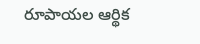రూపాయల ఆర్థిక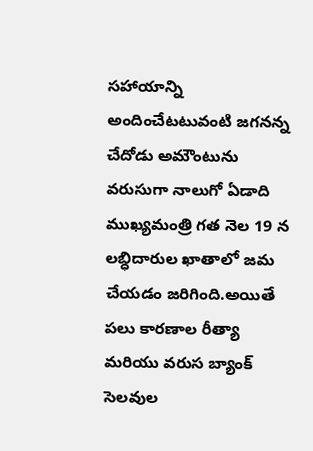సహాయాన్ని అందించేటటువంటి జగనన్న చేదోడు అమౌంటును వరుసుగా నాలుగో ఏడాది ముఖ్యమంత్రి గత నెల 19 న లబ్ధిదారుల ఖాతాలో జమ చేయడం జరిగింది.అయితే పలు కారణాల రీత్యా మరియు వరుస బ్యాంక్ సెలవుల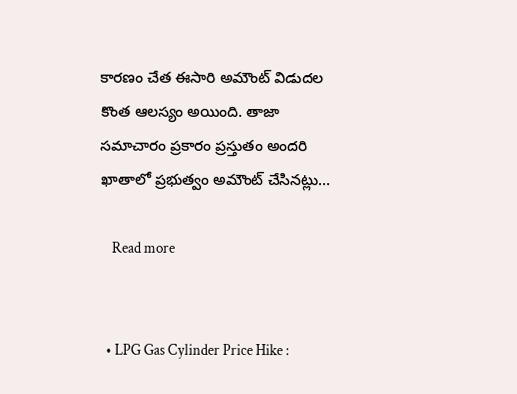కారణం చేత ఈసారి అమౌంట్ విడుదల కొంత ఆలస్యం అయింది. తాజా సమాచారం ప్రకారం ప్రస్తుతం అందరి ఖాతాలో ప్రభుత్వం అమౌంట్ చేసినట్లు…

    Read more


  • LPG Gas Cylinder Price Hike :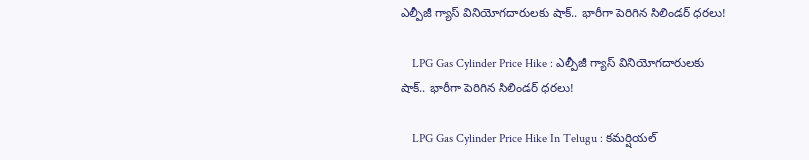ఎల్పీజీ గ్యాస్ వినియోగదారులకు షాక్.. భారీగా పెరిగిన సిలిండర్ ధరలు!

    LPG Gas Cylinder Price Hike : ఎల్పీజీ గ్యాస్ వినియోగదారులకు షాక్.. భారీగా పెరిగిన సిలిండర్ ధరలు!

    LPG Gas Cylinder Price Hike In Telugu : కమర్షియల్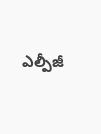ఎల్పీజీ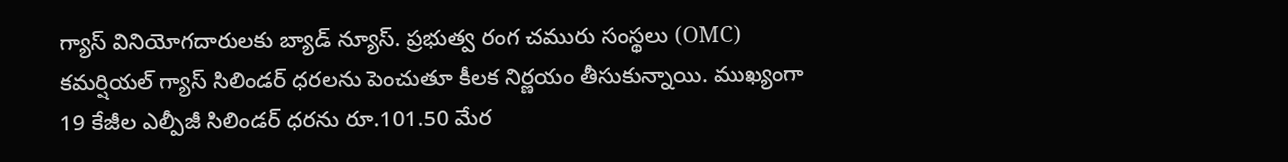గ్యాస్ వినియోగదారులకు బ్యాడ్ న్యూస్. ప్రభుత్వ రంగ చమురు సంస్థలు (OMC) కమర్షియల్ గ్యాస్ సిలిండర్ ధరలను పెంచుతూ కీలక నిర్ణయం తీసుకున్నాయి. ముఖ్యంగా 19 కేజీల ఎల్పీజీ సిలిండర్ ధరను రూ.101.50 మేర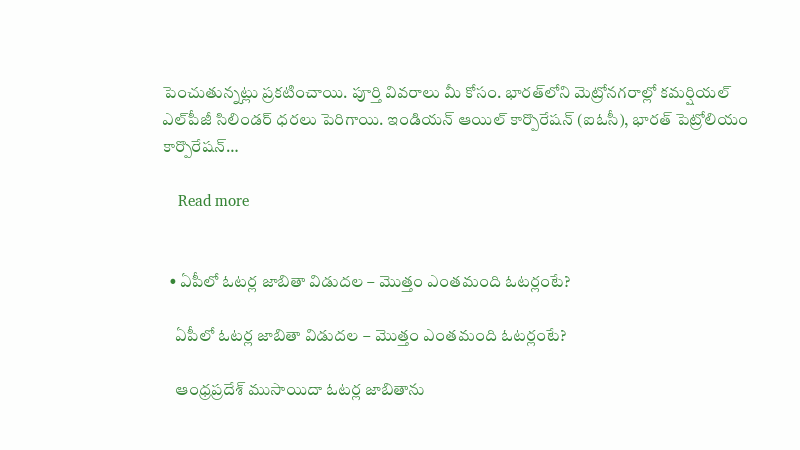పెంచుతున్నట్లు ప్రకటించాయి. పూర్తి వివరాలు మీ కోసం. భారత్‌లోని మెట్రోనగరాల్లో కమర్షియల్‌ ఎల్‌పీజీ సిలిండర్‌ ధరలు పెరిగాయి. ఇండియన్ ఆయిల్ కార్పొరేషన్ (ఐఓసీ), భారత్ పెట్రోలియం కార్పొరేషన్…

    Read more


  • ఏపీలో ఓటర్ల జాబితా విడుదల – మొత్తం ఎంతమంది ఓటర్లంటే?

    ఏపీలో ఓటర్ల జాబితా విడుదల – మొత్తం ఎంతమంది ఓటర్లంటే?

    ఆంధ్రప్రదేశ్‌ ముసాయిదా ఓటర్ల జాబితాను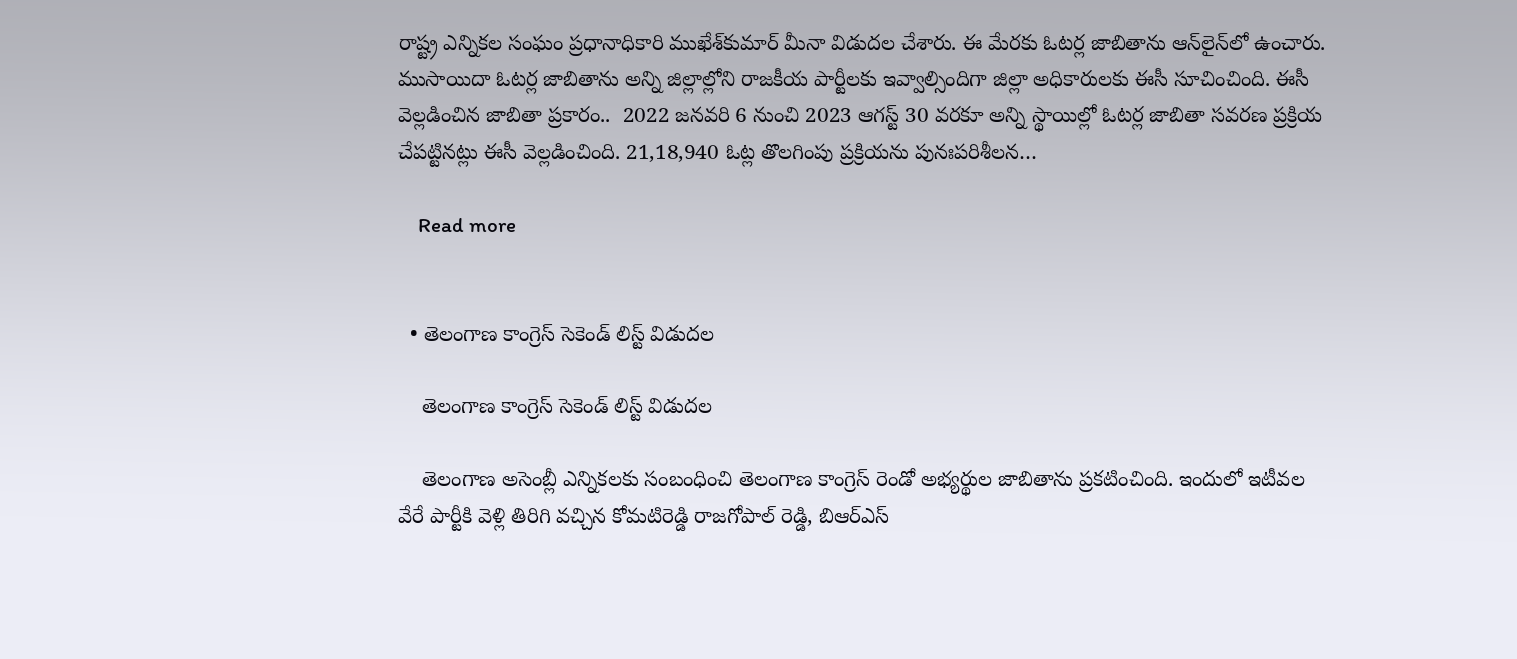రాష్ట్ర ఎన్నికల సంఘం ప్రధానాధికారి ముఖేశ్‌కుమార్‌ మీనా విడుదల చేశారు. ఈ మేరకు ఓటర్ల జాబితాను ఆన్‌లైన్‌లో ఉంచారు. ముసాయిదా ఓటర్ల జాబితాను అన్ని జిల్లాల్లోని రాజకీయ పార్టీలకు ఇవ్వాల్సిందిగా జిల్లా అధికారులకు ఈసీ సూచించింది. ఈసీ వెల్లడించిన జాబితా ప్రకారం..  2022 జనవరి 6 నుంచి 2023 ఆగస్ట్ 30 వరకూ అన్ని స్థాయిల్లో ఓటర్ల జాబితా సవరణ ప్రక్రియ చేపట్టినట్లు ఈసీ వెల్లడించింది. 21,18,940 ఓట్ల తొలగింపు ప్రక్రియను పునఃపరిశీలన…

    Read more


  • తెలంగాణ కాంగ్రెస్ సెకెండ్ లిస్ట్ విడుదల

    తెలంగాణ కాంగ్రెస్ సెకెండ్ లిస్ట్ విడుదల

    తెలంగాణ అసెంబ్లీ ఎన్నికలకు సంబంధించి తెలంగాణ కాంగ్రెస్ రెండో అభ్యర్థుల జాబితాను ప్రకటించింది. ఇందులో ఇటీవల వేరే పార్టీకి వెళ్లి తిరిగి వచ్చిన కోమటిరెడ్డి రాజగోపాల్ రెడ్డి, బిఆర్ఎస్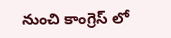నుంచి కాంగ్రెస్ లో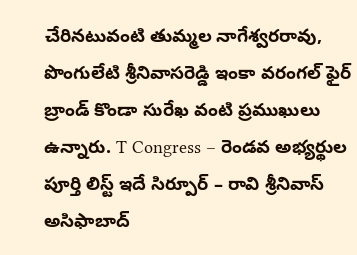చేరినటువంటి తుమ్మల నాగేశ్వరరావు, పొంగులేటి శ్రీనివాసరెడ్డి ఇంకా వరంగల్ ఫైర్ బ్రాండ్ కొండా సురేఖ వంటి ప్రముఖులు ఉన్నారు. T Congress – రెండవ అభ్యర్థుల పూర్తి లిస్ట్ ఇదే సిర్పూర్‌ – రావి శ్రీనివాస్‌ అసిఫాబాద్‌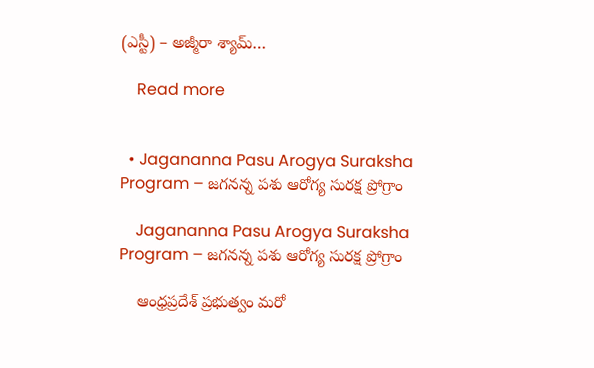(ఎస్టీ) – అజ్మీరా శ్యామ్‌…

    Read more


  • Jagananna Pasu Arogya Suraksha Program – జగనన్న పశు ఆరోగ్య సురక్ష ప్రోగ్రాం

    Jagananna Pasu Arogya Suraksha Program – జగనన్న పశు ఆరోగ్య సురక్ష ప్రోగ్రాం

    ఆంధ్రప్రదేశ్ ప్రభుత్వం మరో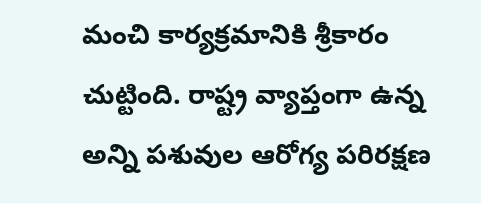మంచి కార్యక్రమానికి శ్రీకారం చుట్టింది. రాష్ట్ర వ్యాప్తంగా ఉన్న అన్ని పశువుల ఆరోగ్య పరిరక్షణ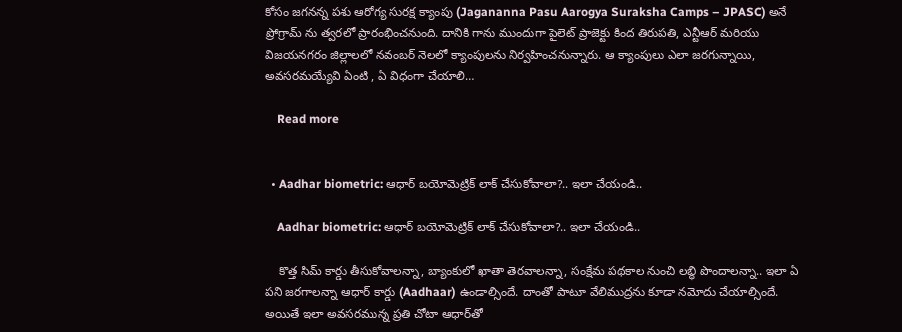కోసం జగనన్న పశు ఆరోగ్య సురక్ష క్యాంపు (Jagananna Pasu Aarogya Suraksha Camps – JPASC) అనే ప్రోగ్రామ్ ను త్వరలో ప్రారంభించనుంది. దానికి గాను ముందుగా పైలెట్ ప్రాజెక్టు కింద తిరుపతి, ఎన్టీఆర్ మరియు విజయనగరం జిల్లాలలో నవంబర్ నెలలో క్యాంపులను నిర్వహించనున్నారు. ఆ క్యాంపులు ఎలా జరగున్నాయి, అవసరమయ్యేవి ఏంటి , ఏ విధంగా చేయాలి…

    Read more


  • Aadhar biometric: ఆధార్‌ బయోమెట్రిక్ లాక్‌ చేసుకోవాలా?.. ఇలా చేయండి..

    Aadhar biometric: ఆధార్‌ బయోమెట్రిక్ లాక్‌ చేసుకోవాలా?.. ఇలా చేయండి..

    కొత్త సిమ్ కార్డు తీసుకోవాలన్నా, బ్యాంకులో ఖాతా తెరవాలన్నా, సంక్షేమ పథకాల నుంచి లబ్ధి పొందాలన్నా.. ఇలా ఏ పని జరగాలన్నా ఆధార్‌ కార్డు (Aadhaar) ఉండాల్సిందే. దాంతో పాటూ వేలిముద్రను కూడా నమోదు చేయాల్సిందే. అయితే ఇలా అవసరమున్న ప్రతి చోటా ఆధార్‌తో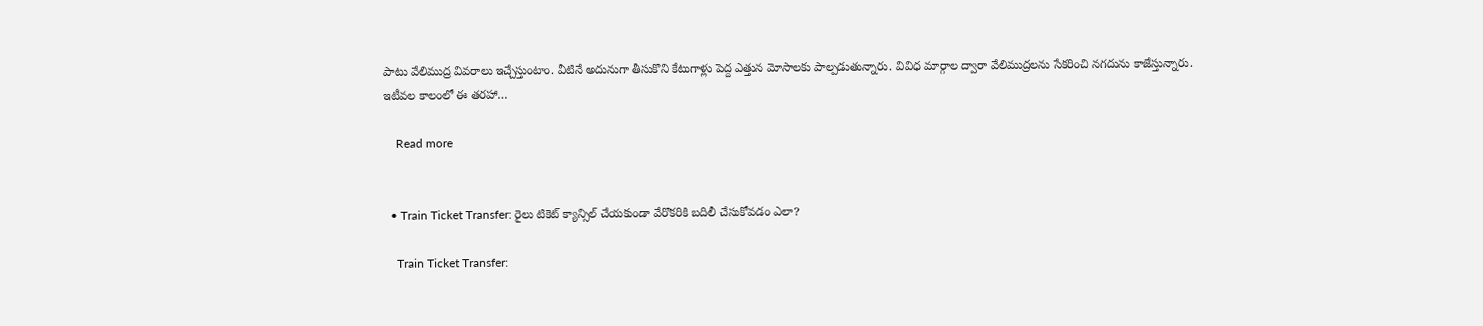పాటు వేలిముద్ర వివరాలు ఇచ్చేస్తుంటాం. వీటినే అదునుగా తీసుకొని కేటుగాళ్లు పెద్ద ఎత్తున మోసాలకు పాల్పడుతున్నారు. వివిధ మార్గాల ద్వారా వేలిముద్రలను సేకరించి నగదును కాజేస్తున్నారు. ఇటీవల కాలంలో ఈ తరహా…

    Read more


  • Train Ticket Transfer: రైలు టికెట్‌ క్యాన్సిల్‌ చేయకుండా వేరొకరికి బదిలీ చేసుకోవడం ఎలా?

    Train Ticket Transfer: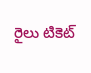రైలు టికెట్‌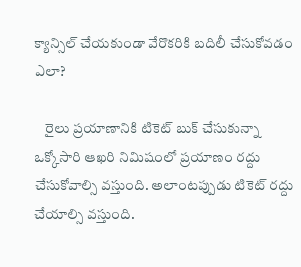క్యాన్సిల్‌ చేయకుండా వేరొకరికి బదిలీ చేసుకోవడం ఎలా?

    రైలు ప్రయాణానికి టికెట్‌ బుక్ చేసుకున్నా ఒక్కోసారి ఆఖరి నిమిషంలో ప్రయాణం రద్దు చేసుకోవాల్సి వస్తుంది. అలాంటప్పుడు టికెట్‌ రద్దు చేయాల్సి వస్తుంది.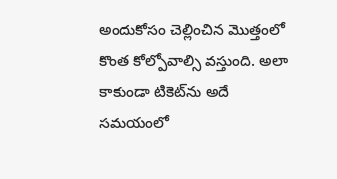అందుకోసం చెల్లించిన మొత్తంలో కొంత కోల్పోవాల్సి వస్తుంది. అలా కాకుండా టికెట్‌ను అదే సమయంలో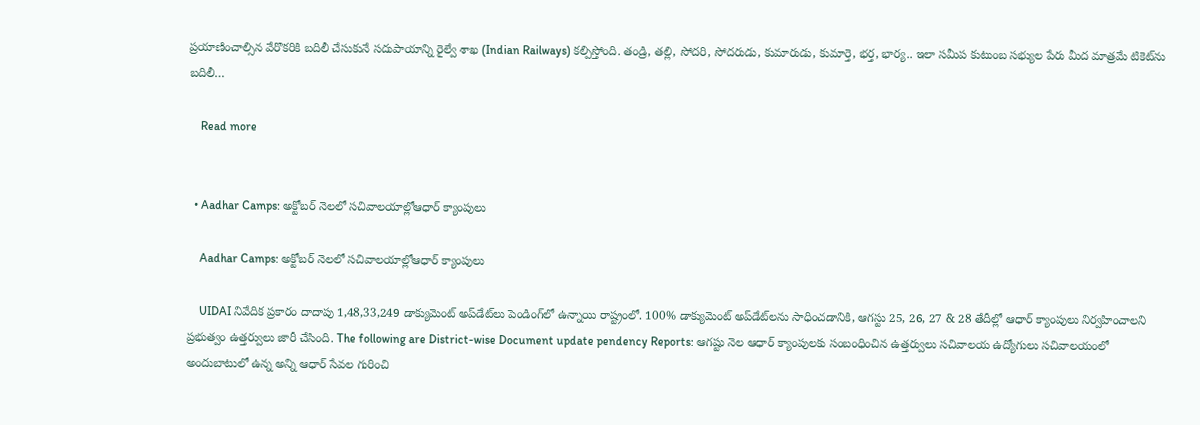ప్రయాణించాల్సిన వేరొకరికి బదిలీ చేసుకునే సదుపాయాన్ని రైల్వే శాఖ (Indian Railways) కల్పిస్తోంది. తండ్రి, తల్లి, సోదరి, సోదరుడు, కుమారుడు, కుమార్తె, భర్త, భార్య.. ఇలా సమీప కుటుంబ సభ్యుల పేరు మీద మాత్రమే టికెట్‌ను బదిలీ…

    Read more


  • Aadhar Camps: అక్టోబర్ నెలలో సచివాలయాల్లోఆధార్ క్యాంపులు

    Aadhar Camps: అక్టోబర్ నెలలో సచివాలయాల్లోఆధార్ క్యాంపులు

    UIDAI నివేదిక ప్రకారం దాదాపు 1,48,33,249 డాక్యుమెంట్ అప్‌డేట్‌లు పెండింగ్‌లో ఉన్నాయి రాష్ట్రంలో. 100% డాక్యుమెంట్ అప్‌డేట్‌లను సాధించడానికి, ఆగస్టు 25, 26, 27 & 28 తేదీల్లో ఆధార్ క్యాంపులు నిర్వహించాలని ప్రభుత్వం ఉత్తర్వులు జారీ చేసింది. The following are District-wise Document update pendency Reports: ఆగష్టు నెల ఆధార్ క్యాంపులకు సంబంధించిన ఉత్తర్వులు సచివాలయ ఉద్యోగులు సచివాలయంలో అందుబాటులో ఉన్న అన్ని ఆధార్ సేవల గురించి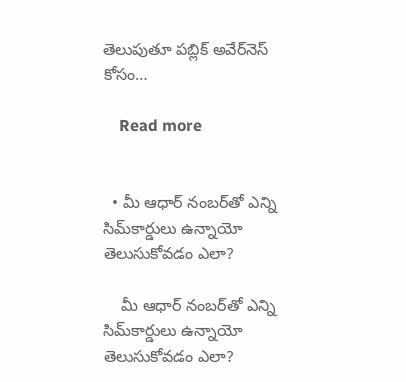తెలుపుతూ పబ్లిక్ అవేర్‌నెస్ కోసం…

    Read more


  • మీ ఆధార్‌ నంబర్‌తో ఎన్ని సిమ్‌కార్డులు ఉన్నాయో తెలుసుకోవడం ఎలా?

    మీ ఆధార్‌ నంబర్‌తో ఎన్ని సిమ్‌కార్డులు ఉన్నాయో తెలుసుకోవడం ఎలా?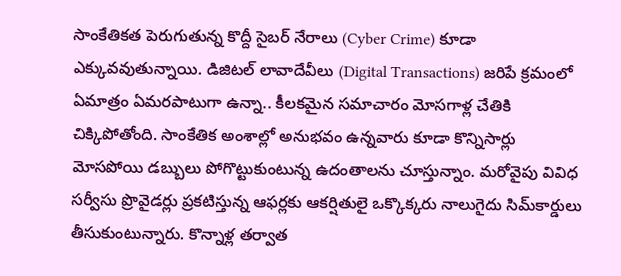సాంకేతికత పెరుగుతున్న కొద్దీ సైబర్‌ నేరాలు (Cyber Crime) కూడా ఎక్కువవుతున్నాయి. డిజిటల్‌ లావాదేవీలు (Digital Transactions) జరిపే క్రమంలో ఏమాత్రం ఏమరపాటుగా ఉన్నా.. కీలకమైన సమాచారం మోసగాళ్ల చేతికి చిక్కిపోతోంది. సాంకేతిక అంశాల్లో అనుభవం ఉన్నవారు కూడా కొన్నిసార్లు మోసపోయి డబ్బులు పోగొట్టుకుంటున్న ఉదంతాలను చూస్తున్నాం. మరోవైపు వివిధ సర్వీసు ప్రొవైడర్లు ప్రకటిస్తున్న ఆఫర్లకు ఆకర్షితులై ఒక్కొక్కరు నాలుగైదు సిమ్‌కార్డులు తీసుకుంటున్నారు. కొన్నాళ్ల తర్వాత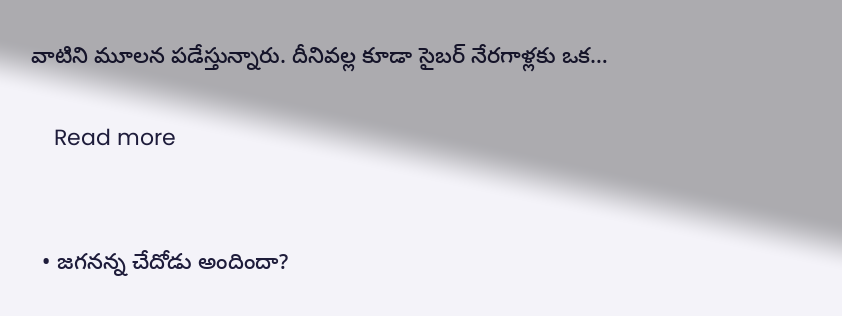వాటిని మూలన పడేస్తున్నారు. దీనివల్ల కూడా సైబర్‌ నేరగాళ్లకు ఒక…

    Read more


  • జగనన్న చేదోడు అందిందా?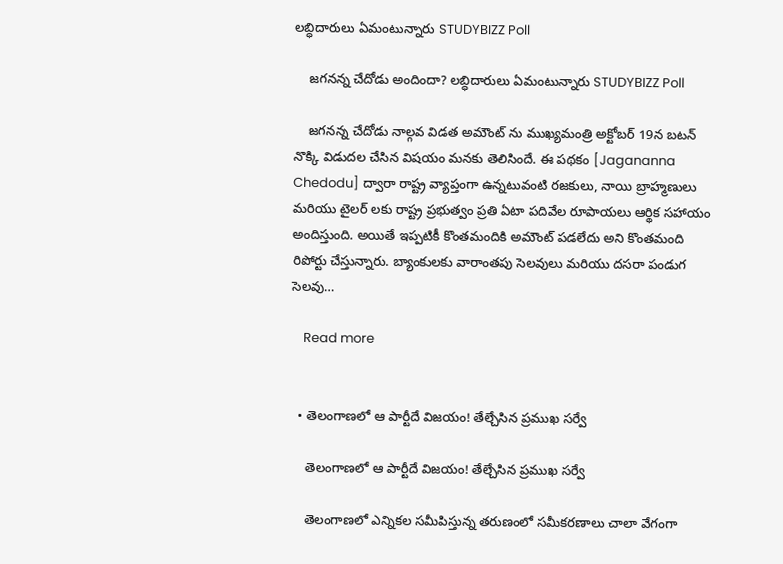లబ్ధిదారులు ఏమంటున్నారు STUDYBIZZ Poll

    జగనన్న చేదోడు అందిందా? లబ్ధిదారులు ఏమంటున్నారు STUDYBIZZ Poll

    జగనన్న చేదోడు నాల్గవ విడత అమౌంట్ ను ముఖ్యమంత్రి అక్టోబర్ 19న బటన్ నొక్కి విడుదల చేసిన విషయం మనకు తెలిసిందే. ఈ పథకం [Jagananna Chedodu] ద్వారా రాష్ట్ర వ్యాప్తంగా ఉన్నటువంటి రజకులు, నాయి బ్రాహ్మణులు మరియు టైలర్ లకు రాష్ట్ర ప్రభుత్వం ప్రతి ఏటా పదివేల రూపాయలు ఆర్థిక సహాయం అందిస్తుంది. అయితే ఇప్పటికీ కొంతమందికి అమౌంట్ పడలేదు అని కొంతమంది రిపోర్టు చేస్తున్నారు. బ్యాంకులకు వారాంతపు సెలవులు మరియు దసరా పండుగ సెలవు…

    Read more


  • తెలంగాణలో ఆ పార్టీదే విజయం! తేల్చేసిన ప్రముఖ సర్వే

    తెలంగాణలో ఆ పార్టీదే విజయం! తేల్చేసిన ప్రముఖ సర్వే

    తెలంగాణలో ఎన్నికల సమీపిస్తున్న తరుణంలో సమీకరణాలు చాలా వేగంగా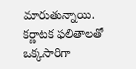మారుతున్నాయి. కర్ణాటక ఫలితాలతో ఒక్కసారిగా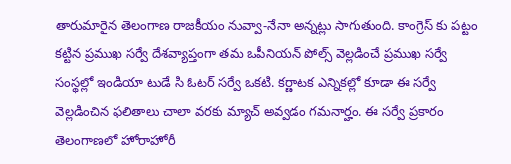తారుమారైన తెలంగాణ రాజకీయం నువ్వా-నేనా అన్నట్లు సాగుతుంది. కాంగ్రెస్ కు పట్టం కట్టిన ప్రముఖ సర్వే దేశవ్యాప్తంగా తమ ఒపీనియన్ పోల్స్ వెల్లడించే ప్రముఖ సర్వే సంస్థల్లో ఇండియా టుడే సి ఓటర్ సర్వే ఒకటి. కర్ణాటక ఎన్నికల్లో కూడా ఈ సర్వే వెల్లడించిన ఫలితాలు చాలా వరకు మ్యాచ్ అవ్వడం గమనార్హం. ఈ సర్వే ప్రకారం తెలంగాణలో హోరాహోరీ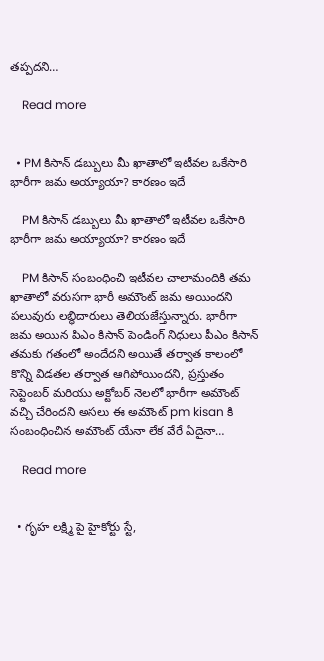తప్పదని…

    Read more


  • PM కిసాన్ డబ్బులు మీ ఖాతాలో ఇటీవల ఒకేసారి భారీగా జమ అయ్యాయా? కారణం ఇదే

    PM కిసాన్ డబ్బులు మీ ఖాతాలో ఇటీవల ఒకేసారి భారీగా జమ అయ్యాయా? కారణం ఇదే

    PM కిసాన్ సంబంధించి ఇటీవల చాలామందికి తమ ఖాతాలో వరుసగా భారీ అమౌంట్ జమ అయిందని పలువురు లబ్ధిదారులు తెలియజేస్తున్నారు. భారీగా జమ అయిన పిఎం కిసాన్ పెండింగ్ నిధులు పీఎం కిసాన్ తమకు గతంలో అందేదని అయితే తర్వాత కాలంలో కొన్ని విడతల తర్వాత ఆగిపోయిందని, ప్రస్తుతం సెప్టెంబర్ మరియు అక్టోబర్ నెలలో భారీగా అమౌంట్ వచ్చి చేరిందని అసలు ఈ అమౌంట్ pm kisan కి సంబంధించిన అమౌంట్ యేనా లేక వేరే ఏదైనా…

    Read more


  • గృహ లక్ష్మి పై హైకోర్టు స్టే,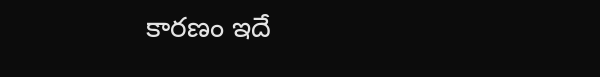కారణం ఇదే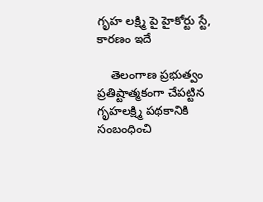గృహ లక్ష్మి పై హైకోర్టు స్టే, కారణం ఇదే

    తెలంగాణ ప్రభుత్వం ప్రతిష్టాత్మకంగా చేపట్టిన గృహలక్ష్మి పథకానికి సంబంధించి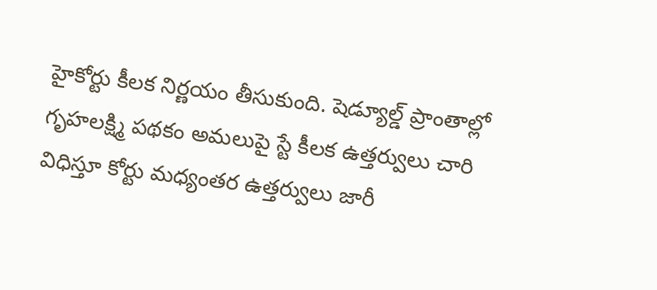హైకోర్టు కీలక నిర్ణయం తీసుకుంది. షెడ్యూల్డ్ ప్రాంతాల్లో గృహలక్ష్మి పథకం అమలుపై స్టే కీలక ఉత్తర్వులు చారి విధిస్తూ కోర్టు మధ్యంతర ఉత్తర్వులు జారీ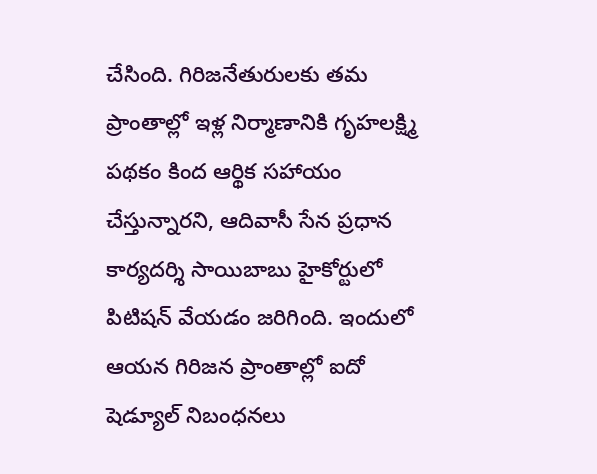చేసింది. గిరిజనేతురులకు తమ ప్రాంతాల్లో ఇళ్ల నిర్మాణానికి గృహలక్ష్మి పథకం కింద ఆర్థిక సహాయం చేస్తున్నారని, ఆదివాసీ సేన ప్రధాన కార్యదర్శి సాయిబాబు హైకోర్టులో పిటిషన్ వేయడం జరిగింది. ఇందులో ఆయన గిరిజన ప్రాంతాల్లో ఐదో షెడ్యూల్ నిబంధనలు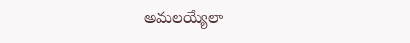అమలయ్యేలా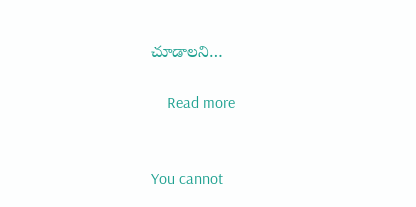చూడాలని…

    Read more


You cannot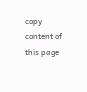copy content of this page